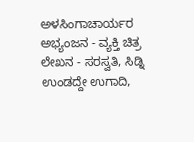ಅಳಸಿಂಗಾಚಾರ್ಯರ ಅಭ್ಯಂಜನ - ವ್ಯಕ್ತಿ ಚಿತ್ರ
ಲೇಖನ - ಸರಸ್ವತಿ, ಸಿಡ್ನಿ
ಉಂಡದ್ದೇ ಉಗಾದಿ,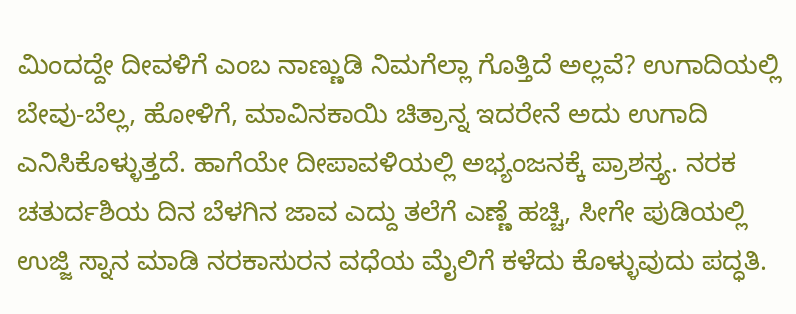ಮಿಂದದ್ದೇ ದೀವಳಿಗೆ ಎಂಬ ನಾಣ್ಣುಡಿ ನಿಮಗೆಲ್ಲಾ ಗೊತ್ತಿದೆ ಅಲ್ಲವೆ? ಉಗಾದಿಯಲ್ಲಿ ಬೇವು-ಬೆಲ್ಲ, ಹೋಳಿಗೆ, ಮಾವಿನಕಾಯಿ ಚಿತ್ರಾನ್ನ ಇದರೇನೆ ಅದು ಉಗಾದಿ ಎನಿಸಿಕೊಳ್ಳುತ್ತದೆ. ಹಾಗೆಯೇ ದೀಪಾವಳಿಯಲ್ಲಿ ಅಭ್ಯಂಜನಕ್ಕೆ ಪ್ರಾಶಸ್ತ್ಯ. ನರಕ ಚತುರ್ದಶಿಯ ದಿನ ಬೆಳಗಿನ ಜಾವ ಎದ್ದು ತಲೆಗೆ ಎಣ್ಣೆ ಹಚ್ಚಿ, ಸೀಗೇ ಪುಡಿಯಲ್ಲಿ ಉಜ್ಜಿ ಸ್ನಾನ ಮಾಡಿ ನರಕಾಸುರನ ವಧೆಯ ಮೈಲಿಗೆ ಕಳೆದು ಕೊಳ್ಳುವುದು ಪದ್ಧತಿ.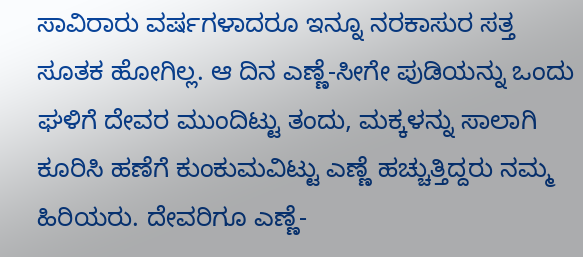ಸಾವಿರಾರು ವರ್ಷಗಳಾದರೂ ಇನ್ನೂ ನರಕಾಸುರ ಸತ್ತ ಸೂತಕ ಹೋಗಿಲ್ಲ. ಆ ದಿನ ಎಣ್ಣೆ-ಸೀಗೇ ಪುಡಿಯನ್ನು ಒಂದು ಘಳಿಗೆ ದೇವರ ಮುಂದಿಟ್ಟು ತಂದು, ಮಕ್ಕಳನ್ನು ಸಾಲಾಗಿ ಕೂರಿಸಿ ಹಣೆಗೆ ಕುಂಕುಮವಿಟ್ಟು ಎಣ್ಣೆ ಹಚ್ಚುತ್ತಿದ್ದರು ನಮ್ಮ ಹಿರಿಯರು. ದೇವರಿಗೂ ಎಣ್ಣೆ-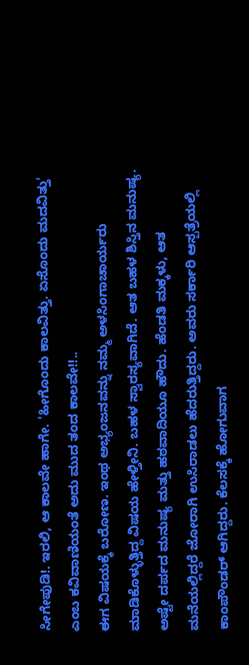ಸೀಗೇಪುಡಿ!. ಇರಲಿ, ಆ ಕಾಲವೇ ಹಾಗೇ. 'ಹೀಗೊಂದು ಕಾಲವಿತ್ತು. ಏಸೊಂದು ಮದವಿತ್ತು' ಎಂಬ ಕವಿವಾಣಿಯಂತೆ ಅದು ಮುದ ತಂದ ಕಾಲವೇ!!..
ಈಗ ವಿಷಯಕ್ಕೆ ಬರೋಣ. ಇಂಥ ಅಭ್ಯಂಜನವನ್ನು ನಮ್ಮ ಅಳಸಿಂಗಾಚಾರ್ಯರು ಮಾಡಿಕೊಳ್ಳುತ್ತಿದ್ದ ವಿಷಯ ಹೇಳ್ತೀನಿ. ಬಹಳ ಸ್ವಾರಸ್ಯವಾಗಿದೆ. ಆತ ಬಹಳ ಶಿಸ್ತಿನ ಮನುಷ್ಯ. ಅಷ್ಟೇ ದರ್ಪದ ಮನುಷ್ಯ ಮತ್ತು ಹಠವಾದಿಯೂ ಹೌದು. ಹೆಂಡತಿ ಮಕ್ಕಳು, ಆತ ಮನೆಯಲ್ಲಿದ್ದರೆ ಜೋರಾಗಿ ಉಸಿರಾಡಲು ಹೆದರುತ್ತಿದ್ದರು. ಅವರು ಸರ್ಕಾರಿ ಆಸ್ಪತ್ರೆಯಲ್ಲಿ ಕಾಂಪೌಂಡರ್ ಆಗಿದ್ದರು. ಕೆಲಸಕ್ಕೆ ಹೋಗುವಾಗ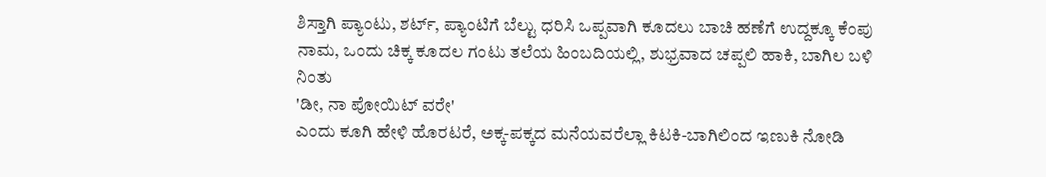ಶಿಸ್ತಾಗಿ ಪ್ಯಾಂಟು, ಶರ್ಟ್, ಪ್ಯಾಂಟಿಗೆ ಬೆಲ್ಟು ಧರಿಸಿ ಒಪ್ಪವಾಗಿ ಕೂದಲು ಬಾಚಿ ಹಣೆಗೆ ಉದ್ದಕ್ಕೂ ಕೆಂಪು ನಾಮ, ಒಂದು ಚಿಕ್ಕ ಕೂದಲ ಗಂಟು ತಲೆಯ ಹಿಂಬದಿಯಲ್ಲಿ, ಶುಭ್ರವಾದ ಚಪ್ಪಲಿ ಹಾಕಿ, ಬಾಗಿಲ ಬಳಿ ನಿಂತು
'ಡೀ, ನಾ ಪೋಯಿಟ್ ವರೇ'
ಎಂದು ಕೂಗಿ ಹೇಳಿ ಹೊರಟರೆ, ಅಕ್ಕ-ಪಕ್ಕದ ಮನೆಯವರೆಲ್ಲಾ ಕಿಟಕಿ-ಬಾಗಿಲಿಂದ ಇಣುಕಿ ನೋಡಿ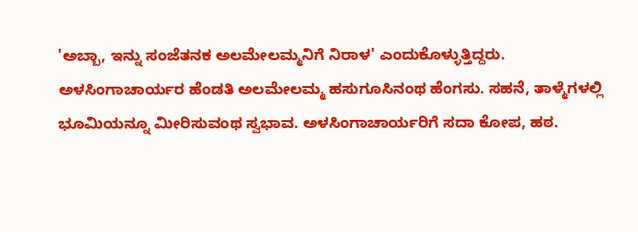'ಅಬ್ಬಾ, ಇನ್ನು ಸಂಜೆತನಕ ಅಲಮೇಲಮ್ಮನಿಗೆ ನಿರಾಳ' ಎಂದುಕೊಳ್ಳುತ್ತಿದ್ದರು.
ಅಳಸಿಂಗಾಚಾರ್ಯರ ಹೆಂಡತಿ ಅಲಮೇಲಮ್ಮ ಹಸುಗೂಸಿನಂಥ ಹೆಂಗಸು. ಸಹನೆ, ತಾಳ್ಮೆಗಳಲ್ಲಿ ಭೂಮಿಯನ್ನೂ ಮೀರಿಸುವಂಥ ಸ್ವಭಾವ. ಅಳಸಿಂಗಾಚಾರ್ಯರಿಗೆ ಸದಾ ಕೋಪ, ಹಠ.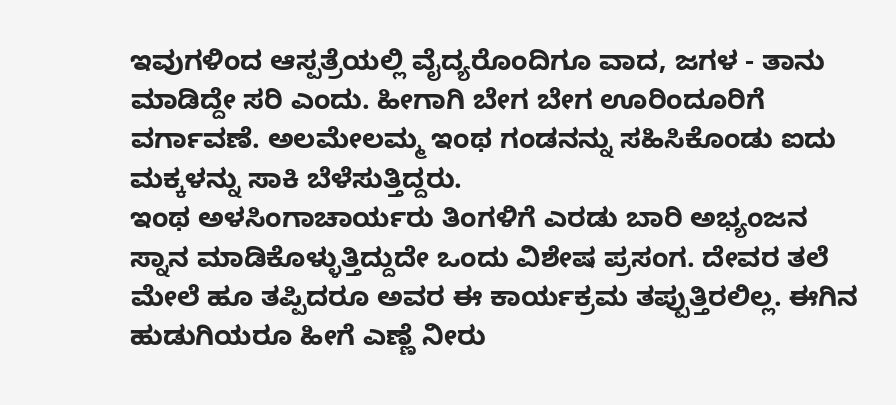ಇವುಗಳಿಂದ ಆಸ್ಪತ್ರೆಯಲ್ಲಿ ವೈದ್ಯರೊಂದಿಗೂ ವಾದ, ಜಗಳ - ತಾನು ಮಾಡಿದ್ದೇ ಸರಿ ಎಂದು. ಹೀಗಾಗಿ ಬೇಗ ಬೇಗ ಊರಿಂದೂರಿಗೆ ವರ್ಗಾವಣೆ. ಅಲಮೇಲಮ್ಮ ಇಂಥ ಗಂಡನನ್ನು ಸಹಿಸಿಕೊಂಡು ಐದು ಮಕ್ಕಳನ್ನು ಸಾಕಿ ಬೆಳೆಸುತ್ತಿದ್ದರು.
ಇಂಥ ಅಳಸಿಂಗಾಚಾರ್ಯರು ತಿಂಗಳಿಗೆ ಎರಡು ಬಾರಿ ಅಭ್ಯಂಜನ ಸ್ನಾನ ಮಾಡಿಕೊಳ್ಳುತ್ತಿದ್ದುದೇ ಒಂದು ವಿಶೇಷ ಪ್ರಸಂಗ. ದೇವರ ತಲೆ ಮೇಲೆ ಹೂ ತಪ್ಪಿದರೂ ಅವರ ಈ ಕಾರ್ಯಕ್ರಮ ತಪ್ಪುತ್ತಿರಲಿಲ್ಲ. ಈಗಿನ ಹುಡುಗಿಯರೂ ಹೀಗೆ ಎಣ್ಣೆ ನೀರು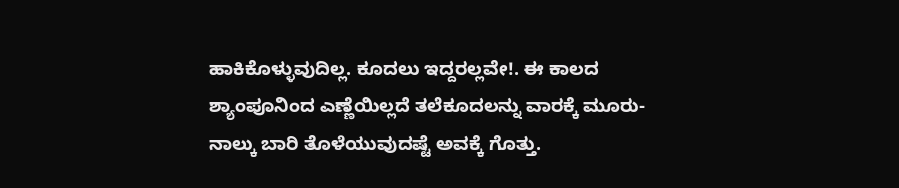ಹಾಕಿಕೊಳ್ಳುವುದಿಲ್ಲ. ಕೂದಲು ಇದ್ದರಲ್ಲವೇ!. ಈ ಕಾಲದ ಶ್ಯಾಂಪೂನಿಂದ ಎಣ್ಣೆಯಿಲ್ಲದೆ ತಲೆಕೂದಲನ್ನು ವಾರಕ್ಕೆ ಮೂರು-ನಾಲ್ಕು ಬಾರಿ ತೊಳೆಯುವುದಷ್ಟೆ ಅವಕ್ಕೆ ಗೊತ್ತು.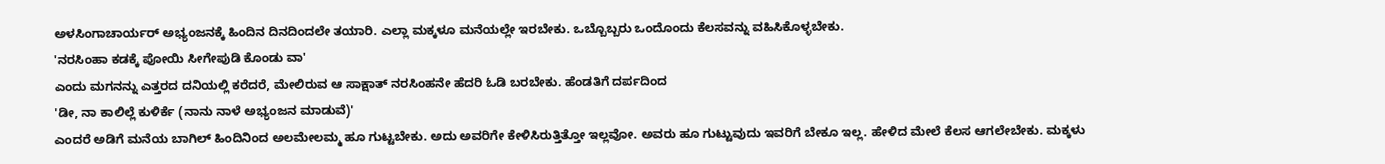ಅಳಸಿಂಗಾಚಾರ್ಯರ್ ಅಭ್ಯಂಜನಕ್ಕೆ ಹಿಂದಿನ ದಿನದಿಂದಲೇ ತಯಾರಿ. ಎಲ್ಲಾ ಮಕ್ಕಳೂ ಮನೆಯಲ್ಲೇ ಇರಬೇಕು. ಒಬ್ಬೊಬ್ಬರು ಒಂದೊಂದು ಕೆಲಸವನ್ನು ವಹಿಸಿಕೊಳ್ಳಬೇಕು.
'ನರಸಿಂಹಾ ಕಡಕ್ಕೆ ಪೋಯಿ ಸೀಗೇಪುಡಿ ಕೊಂಡು ವಾ'
ಎಂದು ಮಗನನ್ನು ಎತ್ತರದ ದನಿಯಲ್ಲಿ ಕರೆದರೆ, ಮೇಲಿರುವ ಆ ಸಾಕ್ಷಾತ್ ನರಸಿಂಹನೇ ಹೆದರಿ ಓಡಿ ಬರಬೇಕು. ಹೆಂಡತಿಗೆ ದರ್ಪದಿಂದ
'ಡೀ, ನಾ ಕಾಲಿಲ್ಲೆ ಕುಳಿರ್ಕೆ (ನಾನು ನಾಳೆ ಅಭ್ಯಂಜನ ಮಾಡುವೆ)'
ಎಂದರೆ ಅಡಿಗೆ ಮನೆಯ ಬಾಗಿಲ್ ಹಿಂದಿನಿಂದ ಅಲಮೇಲಮ್ಮ ಹೂ ಗುಟ್ಟಬೇಕು. ಅದು ಅವರಿಗೇ ಕೇಳಿಸಿರುತ್ತಿತ್ತೋ ಇಲ್ಲವೋ. ಅವರು ಹೂ ಗುಟ್ಟುವುದು ಇವರಿಗೆ ಬೇಕೂ ಇಲ್ಲ. ಹೇಳಿದ ಮೇಲೆ ಕೆಲಸ ಆಗಲೇಬೇಕು. ಮಕ್ಕಳು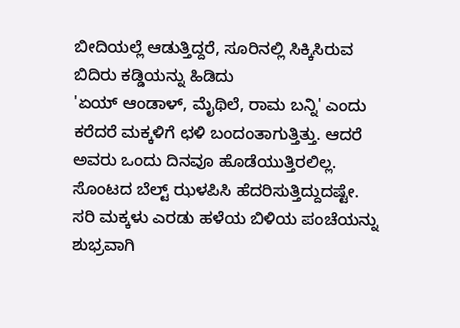ಬೀದಿಯಲ್ಲೆ ಆಡುತ್ತಿದ್ದರೆ, ಸೂರಿನಲ್ಲಿ ಸಿಕ್ಕಿಸಿರುವ ಬಿದಿರು ಕಡ್ಡಿಯನ್ನು ಹಿಡಿದು
'ಏಯ್ ಆಂಡಾಳ್, ಮೈಥಿಲೆ, ರಾಮ ಬನ್ನಿ' ಎಂದು ಕರೆದರೆ ಮಕ್ಕಳಿಗೆ ಛಳಿ ಬಂದಂತಾಗುತ್ತಿತ್ತು. ಆದರೆ ಅವರು ಒಂದು ದಿನವೂ ಹೊಡೆಯುತ್ತಿರಲಿಲ್ಲ. ಸೊಂಟದ ಬೆಲ್ಟ್ ಝಳಪಿಸಿ ಹೆದರಿಸುತ್ತಿದ್ದುದಷ್ಟೇ.
ಸರಿ ಮಕ್ಕಳು ಎರಡು ಹಳೆಯ ಬಿಳಿಯ ಪಂಚೆಯನ್ನು ಶುಭ್ರವಾಗಿ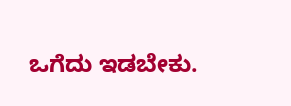ಒಗೆದು ಇಡಬೇಕು.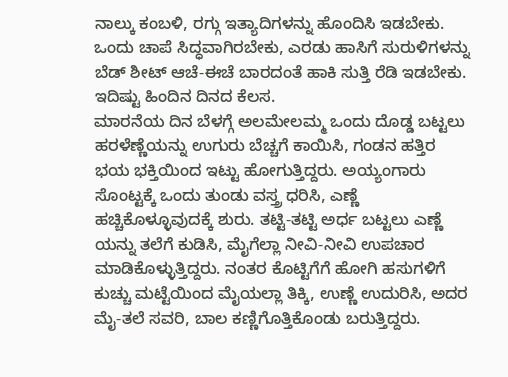ನಾಲ್ಕು ಕಂಬಳಿ, ರಗ್ಗು ಇತ್ಯಾದಿಗಳನ್ನು ಹೊಂದಿಸಿ ಇಡಬೇಕು. ಒಂದು ಚಾಪೆ ಸಿದ್ಧವಾಗಿರಬೇಕು, ಎರಡು ಹಾಸಿಗೆ ಸುರುಳಿಗಳನ್ನು ಬೆಡ್ ಶೀಟ್ ಆಚೆ-ಈಚೆ ಬಾರದಂತೆ ಹಾಕಿ ಸುತ್ತಿ ರೆಡಿ ಇಡಬೇಕು. ಇದಿಷ್ಟು ಹಿಂದಿನ ದಿನದ ಕೆಲಸ.
ಮಾರನೆಯ ದಿನ ಬೆಳಗ್ಗೆ ಅಲಮೇಲಮ್ಮ ಒಂದು ದೊಡ್ಡ ಬಟ್ಟಲು ಹರಳೆಣ್ಣೆಯನ್ನು ಉಗುರು ಬೆಚ್ಚಗೆ ಕಾಯಿಸಿ, ಗಂಡನ ಹತ್ತಿರ ಭಯ ಭಕ್ತಿಯಿಂದ ಇಟ್ಟು ಹೋಗುತ್ತಿದ್ದರು. ಅಯ್ಯಂಗಾರು ಸೊಂಟ್ಟಕ್ಕೆ ಒಂದು ತುಂಡು ವಸ್ತ್ರ ಧರಿಸಿ, ಎಣ್ಣೆ ಹಚ್ಚಿಕೊಳ್ಳೂವುದಕ್ಕೆ ಶುರು. ತಟ್ಟಿ-ತಟ್ಟಿ ಅರ್ಧ ಬಟ್ಟಲು ಎಣ್ಣೆ ಯನ್ನು ತಲೆಗೆ ಕುಡಿಸಿ, ಮೈಗೆಲ್ಲಾ ನೀವಿ-ನೀವಿ ಉಪಚಾರ ಮಾಡಿಕೊಳ್ಳುತ್ತಿದ್ದರು. ನಂತರ ಕೊಟ್ಟಿಗೆಗೆ ಹೋಗಿ ಹಸುಗಳಿಗೆ ಕುಚ್ಚು ಮಟ್ಟೆಯಿಂದ ಮೈಯಲ್ಲಾ ತಿಕ್ಕಿ, ಉಣ್ಣೆ ಉದುರಿಸಿ, ಅದರ ಮೈ-ತಲೆ ಸವರಿ, ಬಾಲ ಕಣ್ಣಿಗೊತ್ತಿಕೊಂಡು ಬರುತ್ತಿದ್ದರು.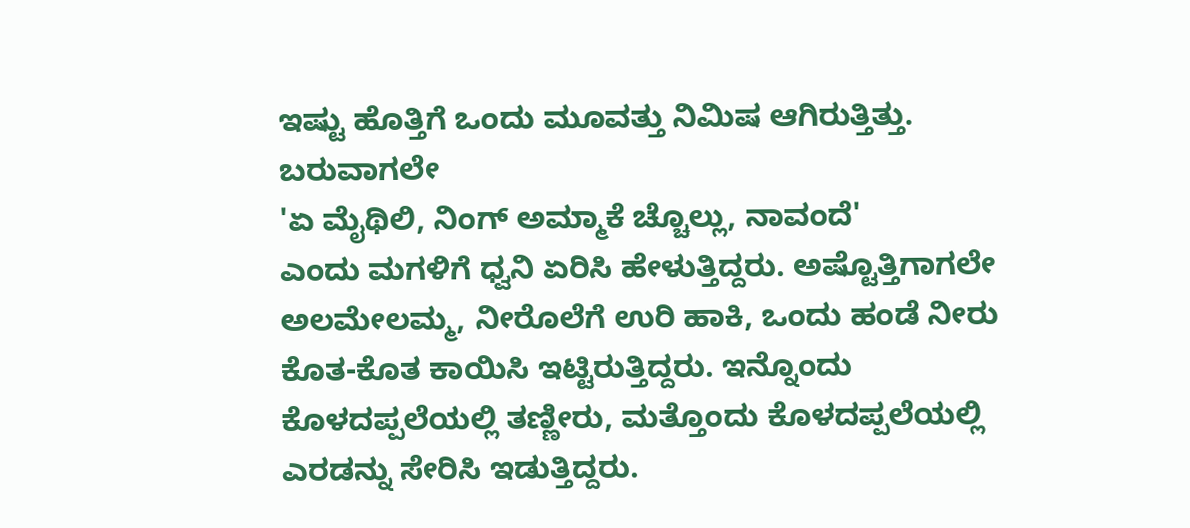ಇಷ್ಟು ಹೊತ್ತಿಗೆ ಒಂದು ಮೂವತ್ತು ನಿಮಿಷ ಆಗಿರುತ್ತಿತ್ತು. ಬರುವಾಗಲೇ
'ಏ ಮೈಥಿಲಿ, ನಿಂಗ್ ಅಮ್ಮಾಕೆ ಚ್ಚೊಲ್ಲು, ನಾವಂದೆ'
ಎಂದು ಮಗಳಿಗೆ ಧ್ವನಿ ಏರಿಸಿ ಹೇಳುತ್ತಿದ್ದರು. ಅಷ್ಟೊತ್ತಿಗಾಗಲೇ ಅಲಮೇಲಮ್ಮ, ನೀರೊಲೆಗೆ ಉರಿ ಹಾಕಿ, ಒಂದು ಹಂಡೆ ನೀರು ಕೊತ-ಕೊತ ಕಾಯಿಸಿ ಇಟ್ಟಿರುತ್ತಿದ್ದರು. ಇನ್ನೊಂದು ಕೊಳದಪ್ಪಲೆಯಲ್ಲಿ ತಣ್ಣೀರು, ಮತ್ತೊಂದು ಕೊಳದಪ್ಪಲೆಯಲ್ಲಿ ಎರಡನ್ನು ಸೇರಿಸಿ ಇಡುತ್ತಿದ್ದರು.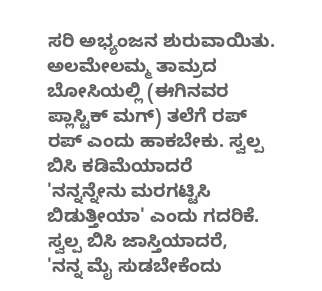ಸರಿ ಅಭ್ಯಂಜನ ಶುರುವಾಯಿತು. ಅಲಮೇಲಮ್ಮ ತಾಮ್ರದ ಬೋಸಿಯಲ್ಲಿ (ಈಗಿನವರ ಪ್ಲಾಸ್ಟಿಕ್ ಮಗ್) ತಲೆಗೆ ರಪ್ ರಪ್ ಎಂದು ಹಾಕಬೇಕು. ಸ್ವಲ್ಪ ಬಿಸಿ ಕಡಿಮೆಯಾದರೆ
'ನನ್ನನ್ನೇನು ಮರಗಟ್ಟಿಸಿ ಬಿಡುತ್ತೀಯಾ' ಎಂದು ಗದರಿಕೆ.
ಸ್ವಲ್ಪ ಬಿಸಿ ಜಾಸ್ತಿಯಾದರೆ,
'ನನ್ನ ಮೈ ಸುಡಬೇಕೆಂದು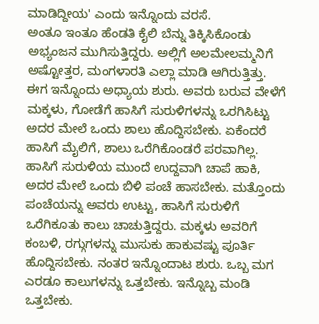ಮಾಡಿದ್ದೀಯ' ಎಂದು ಇನ್ನೊಂದು ವರಸೆ.
ಅಂತೂ ಇಂತೂ ಹೆಂಡತಿ ಕೈಲಿ ಬೆನ್ನು ತಿಕ್ಕಿಸಿಕೊಂಡು ಅಭ್ಯಂಜನ ಮುಗಿಸುತ್ತಿದ್ದರು. ಅಲ್ಲಿಗೆ ಅಲಮೇಲಮ್ಮನಿಗೆ ಅಷ್ಟೋತ್ತರ, ಮಂಗಳಾರತಿ ಎಲ್ಲಾ ಮಾಡಿ ಆಗಿರುತ್ತಿತ್ತು.
ಈಗ ಇನ್ನೊಂದು ಅಧ್ಯಾಯ ಶುರು. ಅವರು ಬರುವ ವೇಳೆಗೆ ಮಕ್ಕಳು, ಗೋಡೆಗೆ ಹಾಸಿಗೆ ಸುರುಳಿಗಳನ್ನು ಒರಗಿಸಿಟ್ಟು ಅದರ ಮೇಲೆ ಒಂದು ಶಾಲು ಹೊದ್ದಿಸಬೇಕು. ಏಕೆಂದರೆ ಹಾಸಿಗೆ ಮೈಲಿಗೆ, ಶಾಲು ಒರೆಗಿಕೊಂಡರೆ ಪರವಾಗಿಲ್ಲ. ಹಾಸಿಗೆ ಸುರುಳಿಯ ಮುಂದೆ ಉದ್ದವಾಗಿ ಚಾಪೆ ಹಾಕಿ, ಅದರ ಮೇಲೆ ಒಂದು ಬಿಳಿ ಪಂಚೆ ಹಾಸಬೇಕು. ಮತ್ತೊಂದು ಪಂಚೆಯನ್ನು ಅವರು ಉಟ್ಟು, ಹಾಸಿಗೆ ಸುರುಳಿಗೆ ಒರೆಗಿಕೂತು ಕಾಲು ಚಾಚುತ್ತಿದ್ದರು. ಮಕ್ಕಳು ಅವರಿಗೆ ಕಂಬಳಿ, ರಗ್ಗುಗಳನ್ನು ಮುಸುಕು ಹಾಕುವಷ್ಟು ಪೂರ್ತಿ ಹೊದ್ದಿಸಬೇಕು. ನಂತರ ಇನ್ನೊಂದಾಟ ಶುರು. ಒಬ್ಬ ಮಗ ಎರಡೂ ಕಾಲುಗಳನ್ನು ಒತ್ತಬೇಕು. ಇನ್ನೊಬ್ಬ ಮಂಡಿ ಒತ್ತಬೇಕು.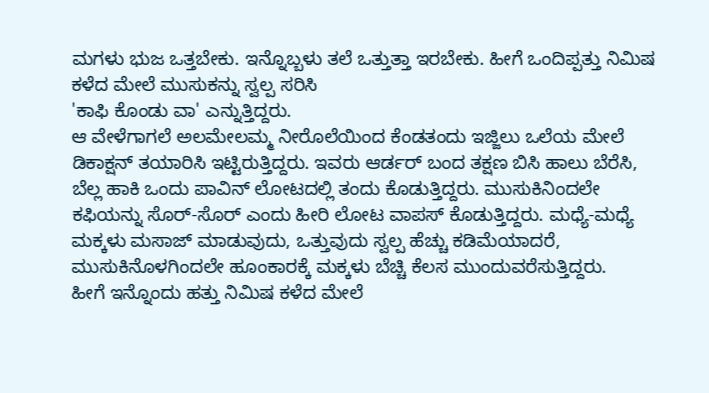ಮಗಳು ಭುಜ ಒತ್ತಬೇಕು. ಇನ್ನೊಬ್ಬಳು ತಲೆ ಒತ್ತುತ್ತಾ ಇರಬೇಕು. ಹೀಗೆ ಒಂದಿಪ್ಪತ್ತು ನಿಮಿಷ ಕಳೆದ ಮೇಲೆ ಮುಸುಕನ್ನು ಸ್ವಲ್ಪ ಸರಿಸಿ
'ಕಾಫಿ ಕೊಂಡು ವಾ' ಎನ್ನುತ್ತಿದ್ದರು.
ಆ ವೇಳೆಗಾಗಲೆ ಅಲಮೇಲಮ್ಮ ನೀರೊಲೆಯಿಂದ ಕೆಂಡತಂದು ಇಜ್ಜಿಲು ಒಲೆಯ ಮೇಲೆ ಡಿಕಾಕ್ಷನ್ ತಯಾರಿಸಿ ಇಟ್ಟಿರುತ್ತಿದ್ದರು. ಇವರು ಆರ್ಡರ್ ಬಂದ ತಕ್ಷಣ ಬಿಸಿ ಹಾಲು ಬೆರೆಸಿ, ಬೆಲ್ಲ ಹಾಕಿ ಒಂದು ಪಾವಿನ್ ಲೋಟದಲ್ಲಿ ತಂದು ಕೊಡುತ್ತಿದ್ದರು. ಮುಸುಕಿನಿಂದಲೇ ಕಫಿಯನ್ನು ಸೊರ್-ಸೊರ್ ಎಂದು ಹೀರಿ ಲೋಟ ವಾಪಸ್ ಕೊಡುತ್ತಿದ್ದರು. ಮಧ್ಯೆ-ಮಧ್ಯೆ ಮಕ್ಕಳು ಮಸಾಜ್ ಮಾಡುವುದು, ಒತ್ತುವುದು ಸ್ವಲ್ಪ ಹೆಚ್ಚು ಕಡಿಮೆಯಾದರೆ, ಮುಸುಕಿನೊಳಗಿಂದಲೇ ಹೂಂಕಾರಕ್ಕೆ ಮಕ್ಕಳು ಬೆಚ್ಚಿ ಕೆಲಸ ಮುಂದುವರೆಸುತ್ತಿದ್ದರು.
ಹೀಗೆ ಇನ್ನೊಂದು ಹತ್ತು ನಿಮಿಷ ಕಳೆದ ಮೇಲೆ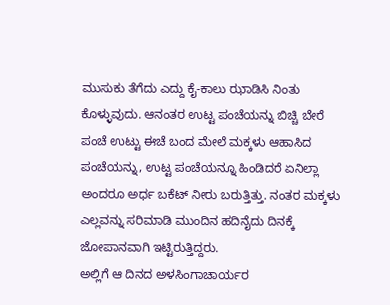ಮುಸುಕು ತೆಗೆದು ಎದ್ದು ಕೈ-ಕಾಲು ಝಾಡಿಸಿ ನಿಂತು ಕೊಳ್ಳುವುದು. ಆನಂತರ ಉಟ್ಟ ಪಂಚೆಯನ್ನು ಬಿಚ್ಚಿ ಬೇರೆ ಪಂಚೆ ಉಟ್ಟು ಈಚೆ ಬಂದ ಮೇಲೆ ಮಕ್ಕಳು ಆಹಾಸಿದ ಪಂಚೆಯನ್ನು, ಉಟ್ಟ ಪಂಚೆಯನ್ನೂ ಹಿಂಡಿದರೆ ಏನಿಲ್ಲಾ ಅಂದರೂ ಅರ್ಧ ಬಕೆಟ್ ನೀರು ಬರುತ್ತಿತ್ತು. ನಂತರ ಮಕ್ಕಳು ಎಲ್ಲವನ್ನು ಸರಿಮಾಡಿ ಮುಂದಿನ ಹದಿನೈದು ದಿನಕ್ಕೆ ಜೋಪಾನವಾಗಿ ಇಟ್ಟಿರುತ್ತಿದ್ದರು.
ಅಲ್ಲಿಗೆ ಆ ದಿನದ ಅಳಸಿಂಗಾಚಾರ್ಯರ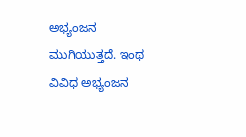ಅಭ್ಯಂಜನ ಮುಗಿಯುತ್ತದೆ. ಇಂಥ ವಿವಿಧ ಅಭ್ಯಂಜನ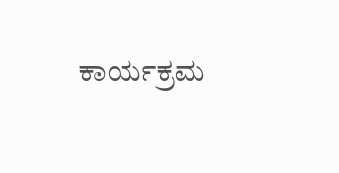ಕಾರ್ಯಕ್ರಮ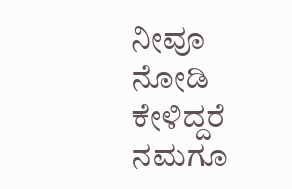ನೀವೂ ನೋಡಿ ಕೇಳಿದ್ದರೆ ನಮಗೂ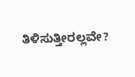ತಿಳಿಸುತ್ತೀರಲ್ಲವೇ?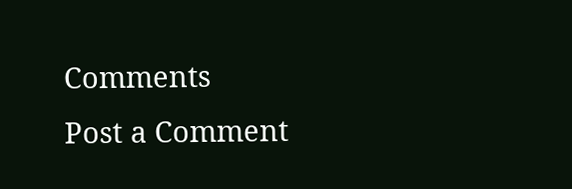Comments
Post a Comment